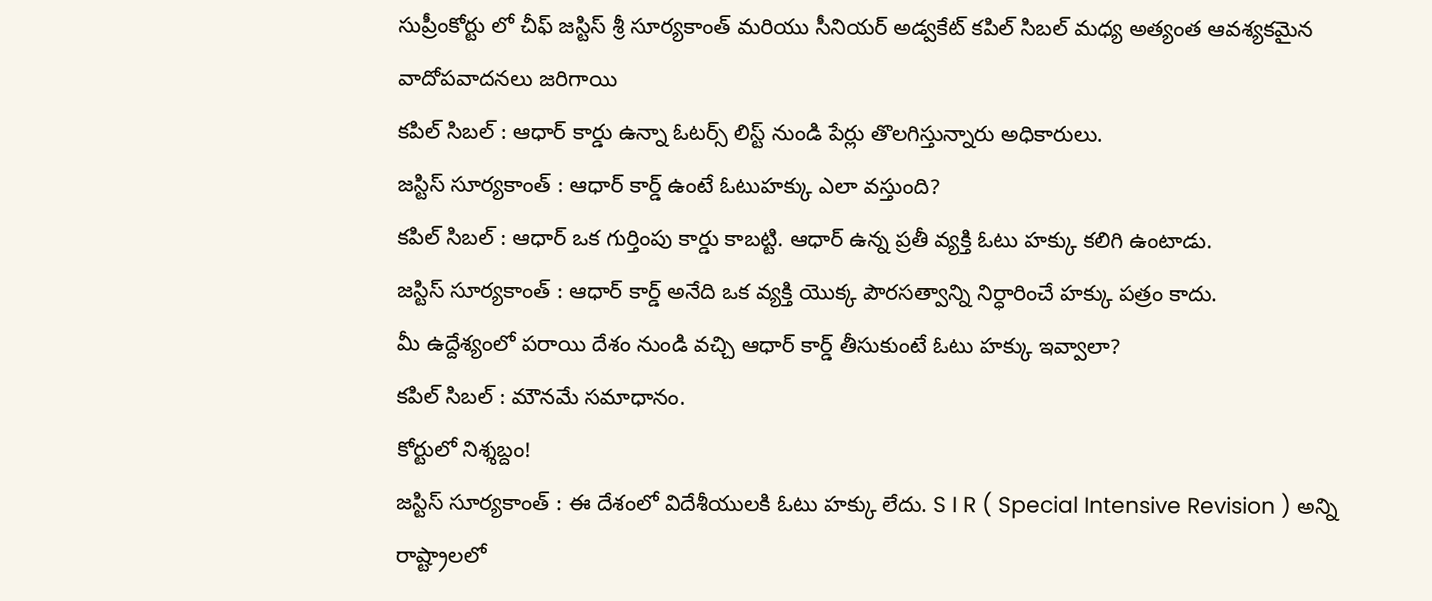సుప్రీంకోర్టు లో చీఫ్ జస్టిస్ శ్రీ సూర్యకాంత్ మరియు సీనియర్ అడ్వకేట్ కపిల్ సిబల్ మధ్య అత్యంత ఆవశ్యకమైన వాదోపవాదనలు జరిగాయి
కపిల్ సిబల్ : ఆధార్ కార్డు ఉన్నా ఓటర్స్ లిస్ట్ నుండి పేర్లు తొలగిస్తున్నారు అధికారులు.
జస్టిస్ సూర్యకాంత్ : ఆధార్ కార్డ్ ఉంటే ఓటుహక్కు ఎలా వస్తుంది?
కపిల్ సిబల్ : ఆధార్ ఒక గుర్తింపు కార్డు కాబట్టి. ఆధార్ ఉన్న ప్రతీ వ్యక్తి ఓటు హక్కు కలిగి ఉంటాడు.
జస్టిస్ సూర్యకాంత్ : ఆధార్ కార్డ్ అనేది ఒక వ్యక్తి యొక్క పౌరసత్వాన్ని నిర్ధారించే హక్కు పత్రం కాదు.
మీ ఉద్దేశ్యంలో పరాయి దేశం నుండి వచ్చి ఆధార్ కార్డ్ తీసుకుంటే ఓటు హక్కు ఇవ్వాలా?
కపిల్ సిబల్ : మౌనమే సమాధానం.
కోర్టులో నిశ్శబ్దం!
జస్టిస్ సూర్యకాంత్ : ఈ దేశంలో విదేశీయులకి ఓటు హక్కు లేదు. S I R ( Special Intensive Revision ) అన్ని రాష్ట్రాలలో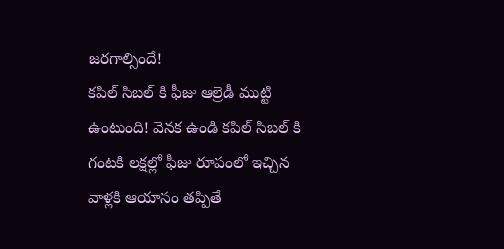జరగాల్సిందే!
కపిల్ సిబల్ కి ఫీజు ఆల్రెడీ ముట్టి ఉంటుంది! వెనక ఉండి కపిల్ సిబల్ కి గంటకి లక్షల్లో ఫీజు రూపంలో ఇచ్చిన వాళ్లకి ఆయాసం తప్పితే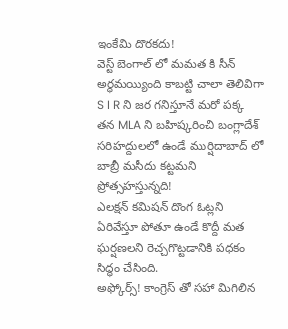ఇంకేమి దొరకదు!
వెస్ట్ బెంగాల్ లో మమత కి సీన్ అర్ధమయ్యింది కాబట్టి చాలా తెలివిగా S I R ని జర గనిస్తూనే మరో పక్క తన MLA ని బహిష్కరించి బంగ్లాదేశ్ సరిహద్దులలో ఉండే ముర్షిదాబాద్ లో బాబ్రీ మసీదు కట్టమని ప్రోత్సహస్తున్నది!
ఎలక్షన్ కమిషన్ దొంగ ఓట్లని ఏరివేస్తూ పోతూ ఉండే కొద్దీ మత ఘర్షణలని రెచ్చగొట్టడానికి పధకం సిద్ధం చేసింది.
అఫ్కోర్స్! కాంగ్రెస్ తో సహా మిగిలిన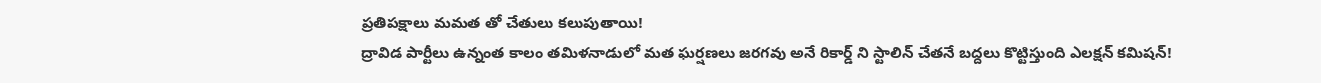ప్రతిపక్షాలు మమత తో చేతులు కలుపుతాయి!
ద్రావిడ పార్టీలు ఉన్నంత కాలం తమిళనాడులో మత ఘర్షణలు జరగవు అనే రికార్డ్ ని స్టాలిన్ చేతనే బద్దలు కొట్టిస్తుంది ఎలక్షన్ కమిషన్!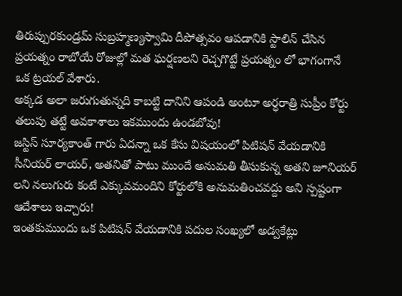తిరుప్పురకుండ్రమ్ సుబ్రహ్మణ్యస్వామి దీపోత్సవం ఆపడానికి స్టాలిన్ చేసిన ప్రయత్నం రాబోయే రోజుల్లో మత ఘర్షణలని రెచ్చగొట్టే ప్రయత్నం లో భాగంగానే ఒక ట్రయల్ వేశారు.
అక్కడ అలా జరుగుతున్నది కాబట్టి దానిని ఆపండి అంటూ అర్ధరాత్రి సుప్రీం కోర్టు తలుపు తట్టే అవకాశాలు ఇకముందు ఉండబోవు!
జస్టిస్ సూర్యకాంత్ గారు ఏదన్నా ఒక కేసు విషయంలో పిటిషన్ వేయడానికి సీనియర్ లాయర్, అతనితో పాటు ముందే అనుమతి తీసుకున్న అతని జూనియర్ లని నలుగురు కంటే ఎక్కువమందిని కోర్టులోకి అనుమతించవద్దు అని స్పష్టంగా ఆదేశాలు ఇచ్చారు!
ఇంతకుముందు ఒక పిటిషన్ వేయడానికి పదుల సంఖ్యలో అడ్వకేట్లు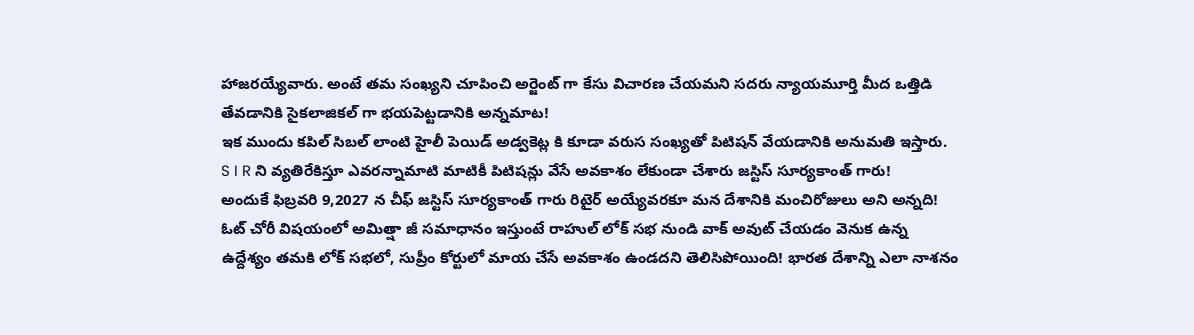హాజరయ్యేవారు. అంటే తమ సంఖ్యని చూపించి అర్జెంట్ గా కేసు విచారణ చేయమని సదరు న్యాయమూర్తి మీద ఒత్తిడి తేవడానికి సైకలాజికల్ గా భయపెట్టడానికి అన్నమాట!
ఇక ముందు కపిల్ సిబల్ లాంటి హైలీ పెయిడ్ అడ్వకెట్ల కి కూడా వరుస సంఖ్యతో పిటిషన్ వేయడానికి అనుమతి ఇస్తారు.
S I R ని వ్యతిరేకిస్తూ ఎవరన్నామాటి మాటికీ పిటిషన్లు వేసే అవకాశం లేకుండా చేశారు జస్టిస్ సూర్యకాంత్ గారు!
అందుకే ఫిబ్రవరి 9,2027 న చీఫ్ జస్టిస్ సూర్యకాంత్ గారు రిటైర్ అయ్యేవరకూ మన దేశానికి మంచిరోజులు అని అన్నది!
ఓట్ చోరీ విషయంలో అమిత్షా జీ సమాధానం ఇస్తుంటే రాహుల్ లోక్ సభ నుండి వాక్ అవుట్ చేయడం వెనుక ఉన్న ఉద్దేశ్యం తమకి లోక్ సభలో, సుప్రీం కోర్టులో మాయ చేసే అవకాశం ఉండదని తెలిసిపోయింది! భారత దేశాన్ని ఎలా నాశనం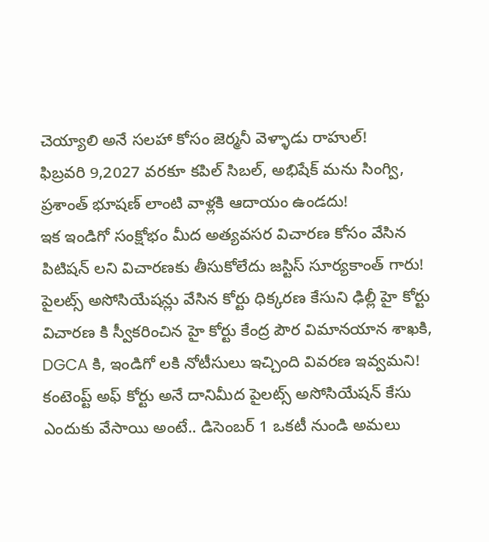చెయ్యాలి అనే సలహా కోసం జెర్మనీ వెళ్ళాడు రాహుల్!
ఫిబ్రవరి 9,2027 వరకూ కపిల్ సిబల్, అభిషేక్ మను సింగ్వి, ప్రశాంత్ భూషణ్ లాంటి వాళ్లకి ఆదాయం ఉండదు!
ఇక ఇండిగో సంక్షోభం మీద అత్యవసర విచారణ కోసం వేసిన పిటిషన్ లని విచారణకు తీసుకోలేదు జస్టిస్ సూర్యకాంత్ గారు!
పైలట్స్ అసోసియేషన్లు వేసిన కోర్టు ధిక్కరణ కేసుని ఢిల్లీ హై కోర్టు విచారణ కి స్వీకరించిన హై కోర్టు కేంద్ర పౌర విమానయాన శాఖకి, DGCA కి, ఇండిగో లకి నోటీసులు ఇచ్చింది వివరణ ఇవ్వమని!
కంటెంప్ట్ అఫ్ కోర్టు అనే దానిమీద పైలట్స్ అసోసియేషన్ కేసు ఎందుకు వేసాయి అంటే.. డిసెంబర్ 1 ఒకటీ నుండి అమలు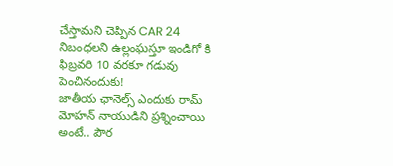చేస్తామని చెప్పిన CAR 24 నిబంధలని ఉల్లంఘస్తూ ఇండిగో కి ఫిబ్రవరి 10 వరకూ గడువు పెంచినందుకు!
జాతీయ ఛానెల్స్ ఎందుకు రామ్ మోహన్ నాయుడిని ప్రశ్నించాయి అంటే.. పౌర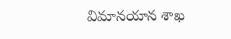విమానయాన శాఖ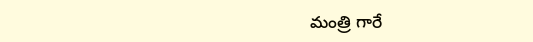మంత్రి గారే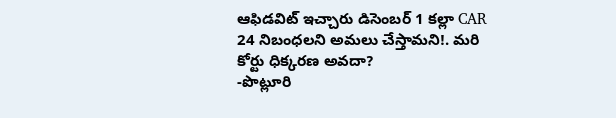ఆఫిడవిట్ ఇచ్చారు డిసెంబర్ 1 కల్లా CAR 24 నిబంధలని అమలు చేస్తామని!. మరి కోర్టు ధిక్కరణ అవదా?
-పొట్లూరి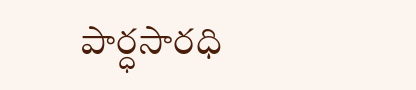పార్ధసారధి